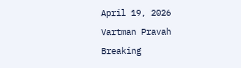April 19, 2026
Vartman Pravah
Breaking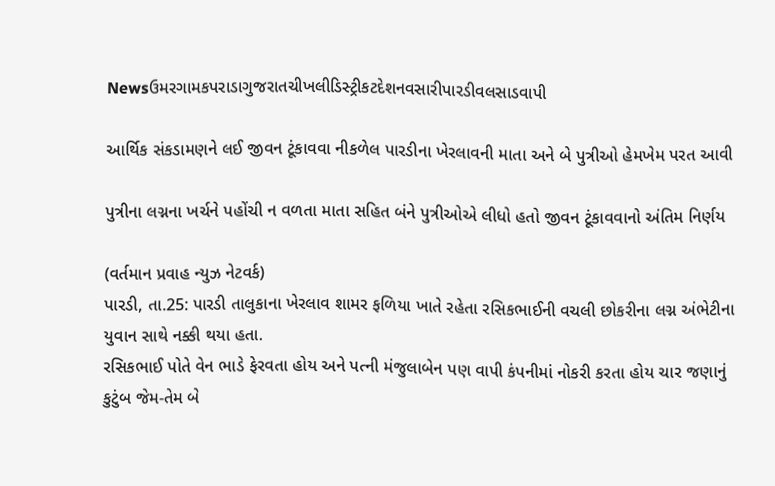Newsઉમરગામકપરાડાગુજરાતચીખલીડિસ્ટ્રીકટદેશનવસારીપારડીવલસાડવાપી

આર્થિક સંકડામણને લઈ જીવન ટૂંકાવવા નીકળેલ પારડીના ખેરલાવની માતા અને બે પુત્રીઓ હેમખેમ પરત આવી

પુત્રીના લગ્નના ખર્ચને પહોંચી ન વળતા માતા સહિત બંને પુત્રીઓએ લીધો હતો જીવન ટૂંકાવવાનો અંતિમ નિર્ણય

(વર્તમાન પ્રવાહ ન્‍યુઝ નેટવર્ક)
પારડી, તા.25: પારડી તાલુકાના ખેરલાવ શામર ફળિયા ખાતે રહેતા રસિકભાઈની વચલી છોકરીના લગ્ન અંભેટીના યુવાન સાથે નક્કી થયા હતા.
રસિકભાઈ પોતે વેન ભાડે ફેરવતા હોય અને પત્‍ની મંજુલાબેન પણ વાપી કંપનીમાં નોકરી કરતા હોય ચાર જણાનું કુટુંબ જેમ-તેમ બે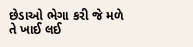છેડાઓ ભેગા કરી જે મળે તે ખાઈ લઈ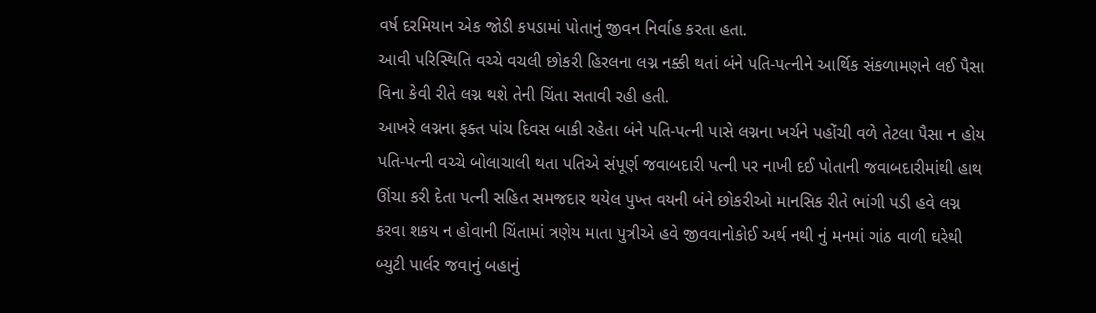વર્ષ દરમિયાન એક જોડી કપડામાં પોતાનું જીવન નિર્વાહ કરતા હતા.
આવી પરિસ્‍થિતિ વચ્‍ચે વચલી છોકરી હિરલના લગ્ન નક્કી થતાં બંને પતિ-પત્‍નીને આર્થિક સંકળામણને લઈ પૈસા વિના કેવી રીતે લગ્ન થશે તેની ચિંતા સતાવી રહી હતી.
આખરે લગ્નના ફક્‍ત પાંચ દિવસ બાકી રહેતા બંને પતિ-પત્‍ની પાસે લગ્નના ખર્ચને પહોંચી વળે તેટલા પૈસા ન હોય પતિ-પત્‍ની વચ્‍ચે બોલાચાલી થતા પતિએ સંપૂર્ણ જવાબદારી પત્‍ની પર નાખી દઈ પોતાની જવાબદારીમાંથી હાથ ઊંચા કરી દેતા પત્‍ની સહિત સમજદાર થયેલ પુખ્‍ત વયની બંને છોકરીઓ માનસિક રીતે ભાંગી પડી હવે લગ્ન કરવા શકય ન હોવાની ચિંતામાં ત્રણેય માતા પુત્રીએ હવે જીવવાનોકોઈ અર્થ નથી નું મનમાં ગાંઠ વાળી ઘરેથી બ્‍યુટી પાર્લર જવાનું બહાનું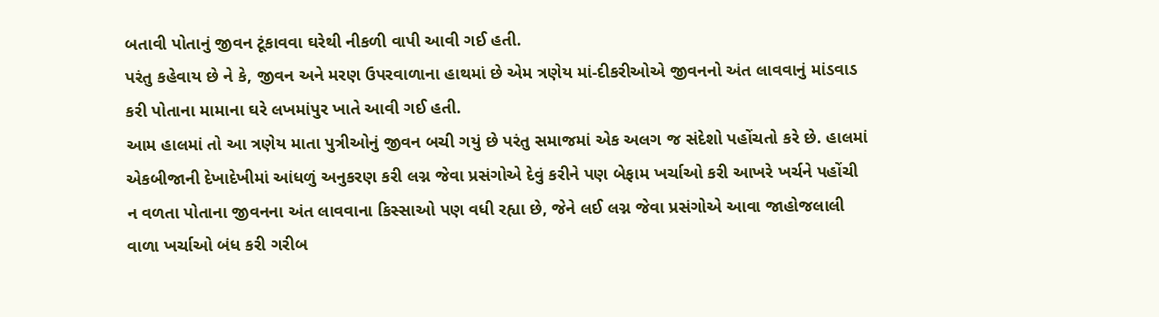બતાવી પોતાનું જીવન ટૂંકાવવા ઘરેથી નીકળી વાપી આવી ગઈ હતી.
પરંતુ કહેવાય છે ને કે, જીવન અને મરણ ઉપરવાળાના હાથમાં છે એમ ત્રણેય માં-દીકરીઓએ જીવનનો અંત લાવવાનું માંડવાડ કરી પોતાના મામાના ઘરે લખમાંપુર ખાતે આવી ગઈ હતી.
આમ હાલમાં તો આ ત્રણેય માતા પુત્રીઓનું જીવન બચી ગયું છે પરંતુ સમાજમાં એક અલગ જ સંદેશો પહોંચતો કરે છે. હાલમાં એકબીજાની દેખાદેખીમાં આંધળું અનુકરણ કરી લગ્ન જેવા પ્રસંગોએ દેવું કરીને પણ બેફામ ખર્ચાઓ કરી આખરે ખર્ચને પહોંચી ન વળતા પોતાના જીવનના અંત લાવવાના કિસ્‍સાઓ પણ વધી રહ્યા છે, જેને લઈ લગ્ન જેવા પ્રસંગોએ આવા જાહોજલાલી વાળા ખર્ચાઓ બંધ કરી ગરીબ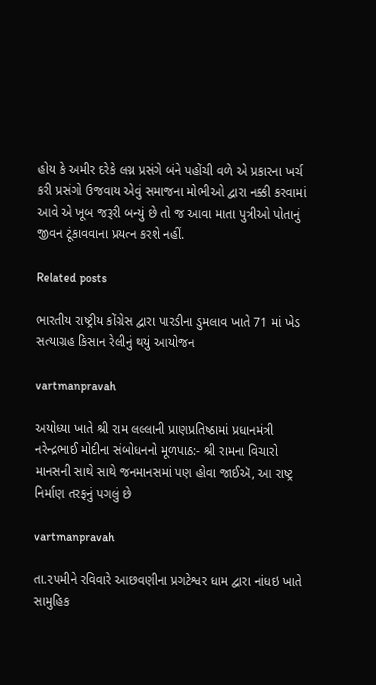હોય કે અમીર દરેકે લગ્ન પ્રસંગે બંને પહોંચી વળે એ પ્રકારના ખર્ચ કરી પ્રસંગો ઉજવાય એવું સમાજના મોભીઓ દ્વારા નક્કી કરવામાં આવે એ ખૂબ જરૂરી બન્‍યું છે તો જ આવા માતા પુત્રીઓ પોતાનું જીવન ટૂંકાવવાના પ્રયત્‍ન કરશે નહીં.

Related posts

ભારતીય રાષ્‍ટ્રીય કોંગ્રેસ દ્વારા પારડીના ડુમલાવ ખાતે 71 માં ખેડ સત્‍યાગ્રહ કિસાન રેલીનું થયું આયોજન

vartmanpravah

અયોધ્યા ખાતે શ્રી રામ લલ્લાની પ્રાણપ્રતિષ્ઠામાં પ્રધાનમંત્રી નરેન્દ્રભાઈ મોદીના સંબોધનનો મૂળપાઠ:- શ્રી રામના વિચારો માનસની સાથે સાથે જનમાનસમાં પણ હોવા જાઈઍ, આ રાષ્ટ્ર નિર્માણ તરફનું પગલું છે

vartmanpravah

તા.૨૫મીને રવિવારે આછવણીના પ્રગટેશ્વર ધામ દ્વારા નાંધઇ ખાતે સામુહિક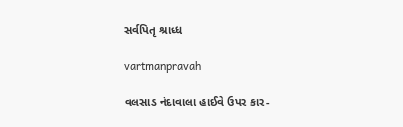સર્વપિતૃ શ્રાધ્ધ

vartmanpravah

વલસાડ નંદાવાલા હાઈવે ઉપર કાર-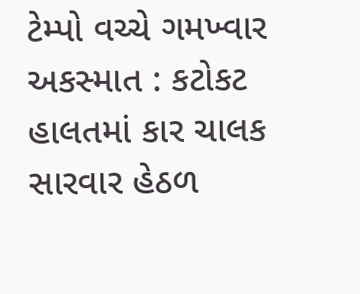ટેમ્‍પો વચ્‍ચે ગમખ્‍વાર અકસ્‍માત : કટોકટ હાલતમાં કાર ચાલક સારવાર હેઠળ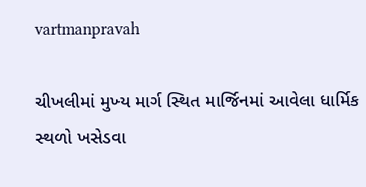vartmanpravah

ચીખલીમાં મુખ્‍ય માર્ગ સ્‍થિત માર્જિનમાં આવેલા ધાર્મિક સ્‍થળો ખસેડવા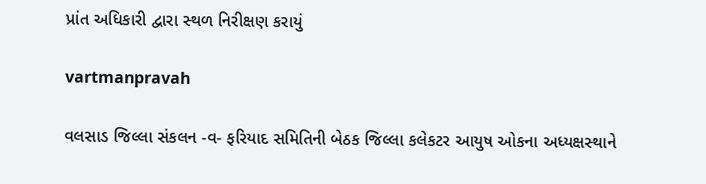પ્રાંત અધિકારી દ્વારા સ્‍થળ નિરીક્ષણ કરાયું

vartmanpravah

વલસાડ જિલ્લા સંકલન -વ- ફરિયાદ સમિતિની બેઠક જિલ્લા કલેકટર આયુષ ઓકના અધ્‍યક્ષસ્‍થાને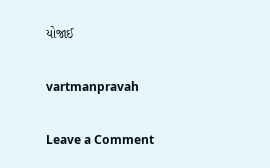યોજાઈ

vartmanpravah

Leave a Comment